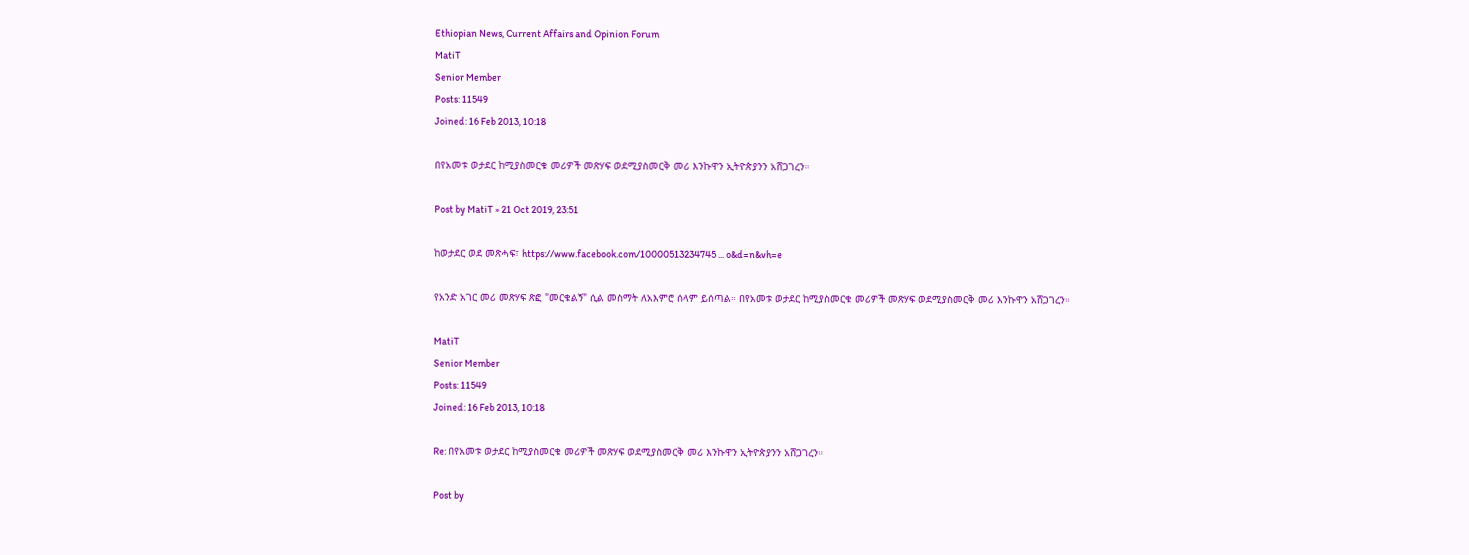Ethiopian News, Current Affairs and Opinion Forum
MatiT
Senior Member
Posts: 11549
Joined: 16 Feb 2013, 10:18

በየአመቱ ወታደር ከሚያስመርቁ መሪዎች መጽሃፍ ወደሚያስመርቅ መሪ እንኩዋን ኢትዮጵያንን አሸጋገረን።

Post by MatiT » 21 Oct 2019, 23:51

ከወታደር ወደ መጽሓፍ፣ https://www.facebook.com/10000513234745 ... o&d=n&vh=e

የአንድ አገር መሪ መጽሃፍ ጽፎ "መርቁልኝ" ሲል መስማት ለአእምሮ ሰላም ይሰጣል። በየአመቱ ወታደር ከሚያስመርቁ መሪዎች መጽሃፍ ወደሚያስመርቅ መሪ እንኩዋን አሸጋገረን።

MatiT
Senior Member
Posts: 11549
Joined: 16 Feb 2013, 10:18

Re: በየአመቱ ወታደር ከሚያስመርቁ መሪዎች መጽሃፍ ወደሚያስመርቅ መሪ እንኩዋን ኢትዮጵያንን አሸጋገረን።

Post by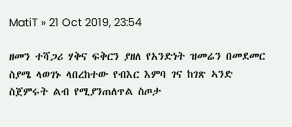MatiT » 21 Oct 2019, 23:54

ዘመን ተሻጋሪ ሃቅና ፍቅርን ያዘለ የአንድነት ዝመሬን በመደመር ስያሜ ላወገኑ ላበረከተው የብእር እምባ ገና ከገጽ ኣንድ ስጀምሩት ልብ የሚያንጠለጥል ስጦታ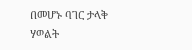በመሆኑ ባገር ታላቅ ሃወልት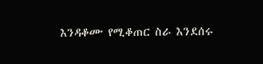እንዳቆሙ የሚቆጠር ስራ እንደሰሩ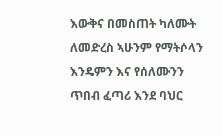እውቅና በመስጠት ካለሙት ለመድረስ ኣሁንም የማትሶላን እንዴምን እና የሰለሙንን ጥበብ ፈጣሪ እንደ ባህር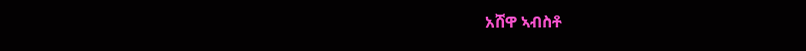አሸዋ ኣብስቶ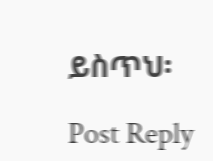ይስጥህ፡

Post Reply